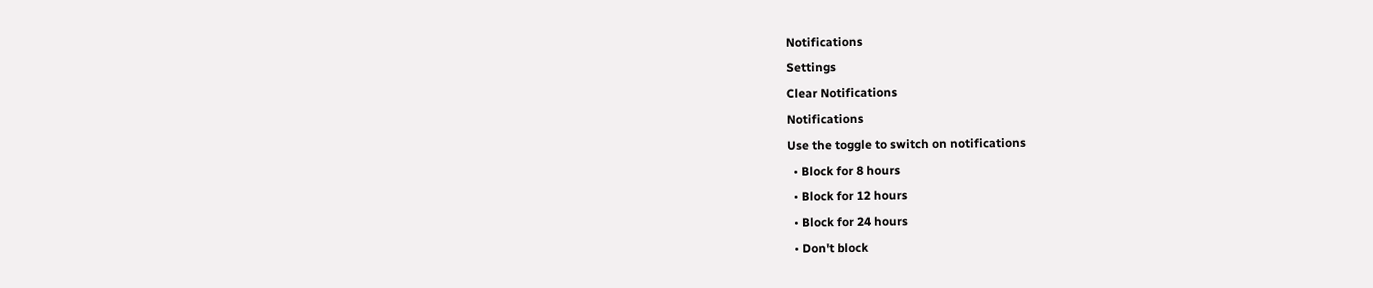Notifications
Settings
Clear Notifications
Notifications
Use the toggle to switch on notifications
  • Block for 8 hours
  • Block for 12 hours
  • Block for 24 hours
  • Don't block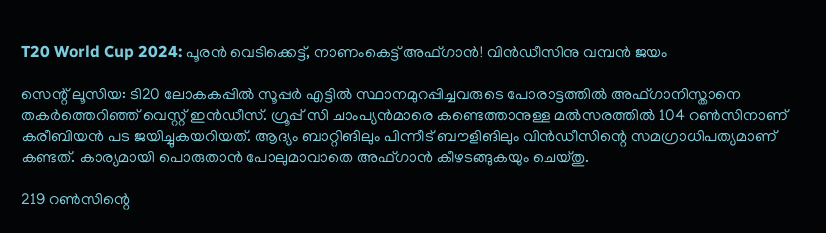T20 World Cup 2024: പൂരന്‍ വെടിക്കെട്ട്, നാണംകെട്ട് അഫ്ഗാന്‍! വിന്‍ഡീസിനു വമ്പന്‍ ജയം

സെന്റ് ലൂസിയ: ടി20 ലോകകപ്പില്‍ സൂപ്പര്‍ എട്ടില്‍ സ്ഥാനമുറപ്പിച്ചവരുടെ പോരാട്ടത്തില്‍ അഫ്ഗാനിസ്താനെ തകര്‍ത്തെറിഞ്ഞ് വെസ്റ്റ് ഇന്‍ഡീസ്. ഗ്രൂപ്പ് സി ചാംപ്യന്‍മാരെ കണ്ടെത്താനുള്ള മല്‍സരത്തില്‍ 104 റണ്‍സിനാണ് കരീബിയന്‍ പട ജയിച്ചുകയറിയത്. ആദ്യം ബാറ്റിങിലും പിന്നീട് ബൗളിങിലും വിന്‍ഡീസിന്റെ സമഗ്രാധിപത്യമാണ് കണ്ടത്. കാര്യമായി പൊരുതാന്‍ പോലുമാവാതെ അഫ്ഗാന്‍ കീഴടങ്ങുകയും ചെയ്തു.

219 റണ്‍സിന്റെ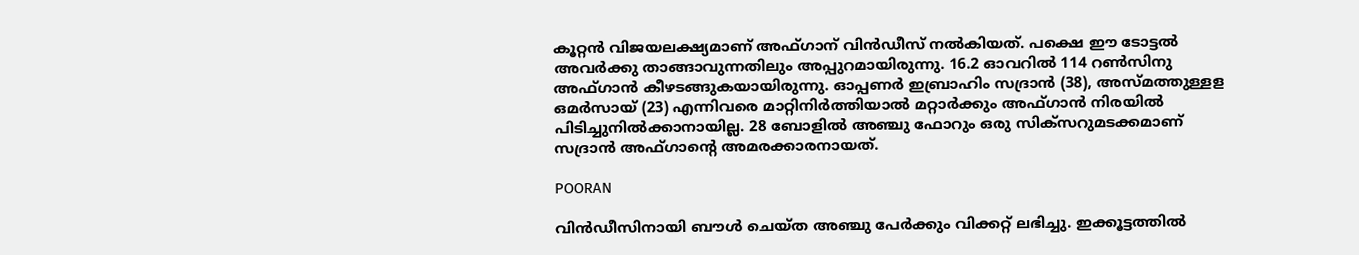കൂറ്റന്‍ വിജയലക്ഷ്യമാണ് അഫ്ഗാന് വിന്‍ഡീസ് നല്‍കിയത്. പക്ഷെ ഈ ടോട്ടല്‍ അവര്‍ക്കു താങ്ങാവുന്നതിലും അപ്പുറമായിരുന്നു. 16.2 ഓവറില്‍ 114 റണ്‍സിനു അഫ്ഗാന്‍ കീഴടങ്ങുകയായിരുന്നു. ഓപ്പണര്‍ ഇബ്രാഹിം സദ്രാന്‍ (38), അസ്മത്തുള്ളള ഒമര്‍സായ് (23) എന്നിവരെ മാറ്റിനിര്‍ത്തിയാല്‍ മറ്റാര്‍ക്കും അഫ്ഗാന്‍ നിരയില്‍ പിടിച്ചുനില്‍ക്കാനായില്ല. 28 ബോളില്‍ അഞ്ചു ഫോറും ഒരു സിക്‌സറുമടക്കമാണ് സദ്രാന്‍ അഫ്ഗാന്റെ അമരക്കാരനായത്.

POORAN

വിന്‍ഡീസിനായി ബൗള്‍ ചെയ്ത അഞ്ചു പേര്‍ക്കും വിക്കറ്റ് ലഭിച്ചു. ഇക്കൂട്ടത്തില്‍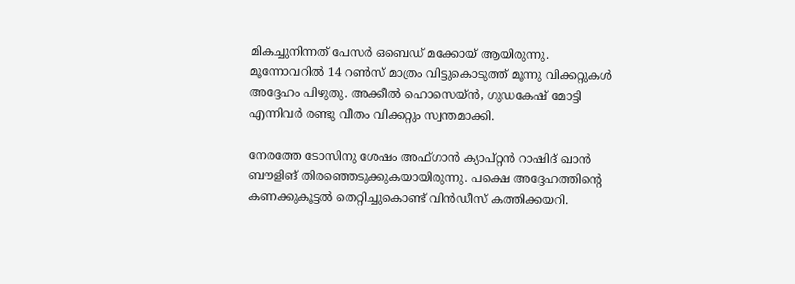മികച്ചുനിന്നത് പേസര്‍ ഒബെഡ് മക്കോയ് ആയിരുന്നു. മൂന്നോവറില്‍ 14 റണ്‍സ് മാത്രം വിട്ടുകൊടുത്ത് മൂന്നു വിക്കറ്റുകള്‍ അദ്ദേഹം പിഴുതു. അക്കീല്‍ ഹൊസെയ്ന്‍, ഗുഡകേഷ് മോട്ടി എന്നിവര്‍ രണ്ടു വീതം വിക്കറ്റും സ്വന്തമാക്കി.

നേരത്തേ ടോസിനു ശേഷം അഫ്ഗാന്‍ ക്യാപ്റ്റന്‍ റാഷിദ് ഖാന്‍ ബൗളിങ് തിരഞ്ഞെടുക്കുകയായിരുന്നു. പക്ഷെ അദ്ദേഹത്തിന്റെ കണക്കുകൂട്ടല്‍ തെറ്റിച്ചുകൊണ്ട് വിന്‍ഡീസ് കത്തിക്കയറി.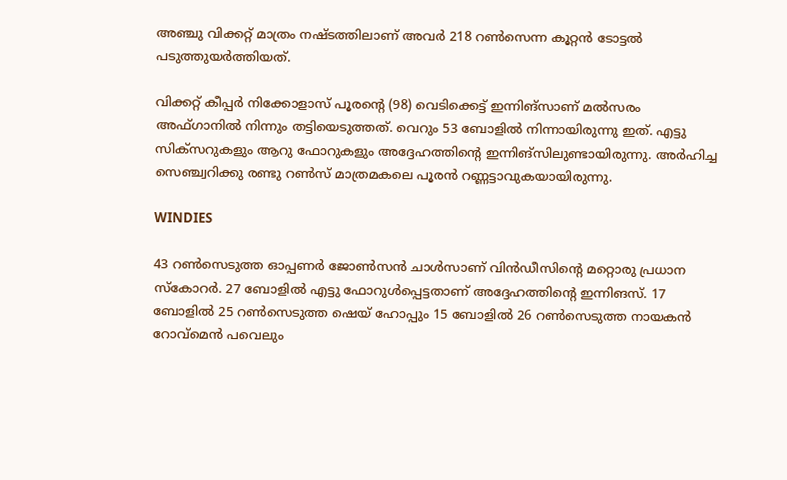അഞ്ചു വിക്കറ്റ് മാത്രം നഷ്ടത്തിലാണ് അവര്‍ 218 റണ്‍സെന്ന കൂറ്റന്‍ ടോട്ടല്‍ പടുത്തുയര്‍ത്തിയത്.

വിക്കറ്റ് കീപ്പര്‍ നിക്കോളാസ് പൂരന്റെ (98) വെടിക്കെട്ട് ഇന്നിങ്സാണ് മല്‍സരം അഫ്ഗാനില്‍ നിന്നും തട്ടിയെടുത്തത്. വെറും 53 ബോളില്‍ നിന്നായിരുന്നു ഇത്. എട്ടു സിക്‌സറുകളും ആറു ഫോറുകളും അദ്ദേഹത്തിന്റെ ഇന്നിങ്‌സിലുണ്ടായിരുന്നു. അര്‍ഹിച്ച സെഞ്ച്വറിക്കു രണ്ടു റണ്‍സ് മാത്രമകലെ പൂരന്‍ റണ്ണട്ടാവുകയായിരുന്നു.

WINDIES

43 റണ്‍സെടുത്ത ഓപ്പണര്‍ ജോണ്‍സന്‍ ചാള്‍സാണ് വിന്‍ഡീസിന്റെ മറ്റൊരു പ്രധാന സ്‌കോറര്‍. 27 ബോളില്‍ എട്ടു ഫോറുള്‍പ്പെട്ടതാണ് അദ്ദേഹത്തിന്റെ ഇന്നിങസ്. 17 ബോളില്‍ 25 റണ്‍സെടുത്ത ഷെയ് ഹോപ്പും 15 ബോളില്‍ 26 റണ്‍സെടുത്ത നായകന്‍ റോവ്‌മെന്‍ പവെലും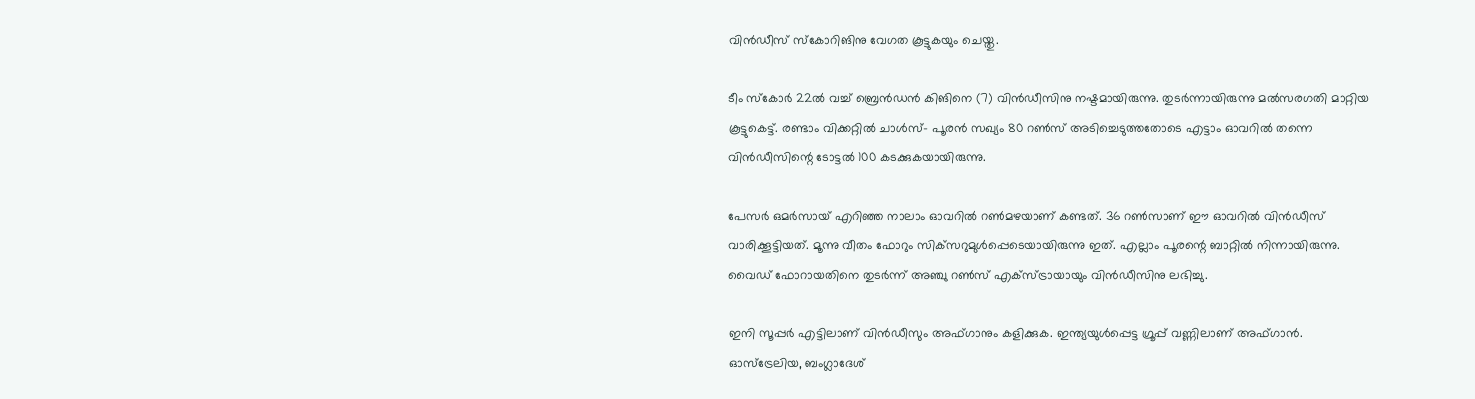വിന്‍ഡീസ് സ്‌കോറിങിനു വേഗത കൂട്ടുകയും ചെയ്തു.

ടീം സ്‌കോര്‍ 22ല്‍ വച്ച് ബ്രെന്‍ഡന്‍ കിങിനെ (7) വിന്‍ഡീസിനു നഷ്ടമായിരുന്നു. തുടര്‍ന്നായിരുന്നു മല്‍സരഗതി മാറ്റിയ കൂട്ടുകെട്ട്. രണ്ടാം വിക്കറ്റില്‍ ചാള്‍സ്- പൂരന്‍ സഖ്യം 80 റണ്‍സ് അടിച്ചെടുത്തതോടെ എട്ടാം ഓവറില്‍ തന്നെ വിന്‍ഡീസിന്റെ ടോട്ടല്‍ 100 കടക്കുകയായിരുന്നു.

പേസര്‍ ഒമര്‍സായ് എറിഞ്ഞ നാലാം ഓവറില്‍ റണ്‍മഴയാണ് കണ്ടത്. 36 റണ്‍സാണ് ഈ ഓവറില്‍ വിന്‍ഡീസ് വാരിക്കൂട്ടിയത്. മൂന്നു വീതം ഫോറും സിക്‌സറുമുള്‍പ്പെടെയായിരുന്നു ഇത്. എല്ലാം പൂരന്റെ ബാറ്റില്‍ നിന്നായിരുന്നു. വൈഡ് ഫോറായതിനെ തുടര്‍ന്ന് അഞ്ചു റണ്‍സ് എക്‌സ്ട്രായായും വിന്‍ഡീസിനു ലഭിച്ചു.

ഇനി സൂപ്പര്‍ എട്ടിലാണ് വിന്‍ഡീസും അഫ്ഗാനും കളിക്കുക. ഇന്ത്യയുള്‍പ്പെട്ട ഗ്രൂപ്പ് വണ്ണിലാണ് അഫ്ഗാന്‍. ഓസ്ട്രേലിയ, ബംഗ്ലാദേശ്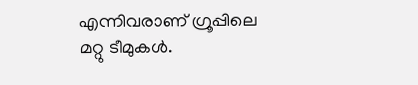എന്നിവരാണ് ഗ്രൂപ്പിലെ മറ്റു ടീമുകള്‍.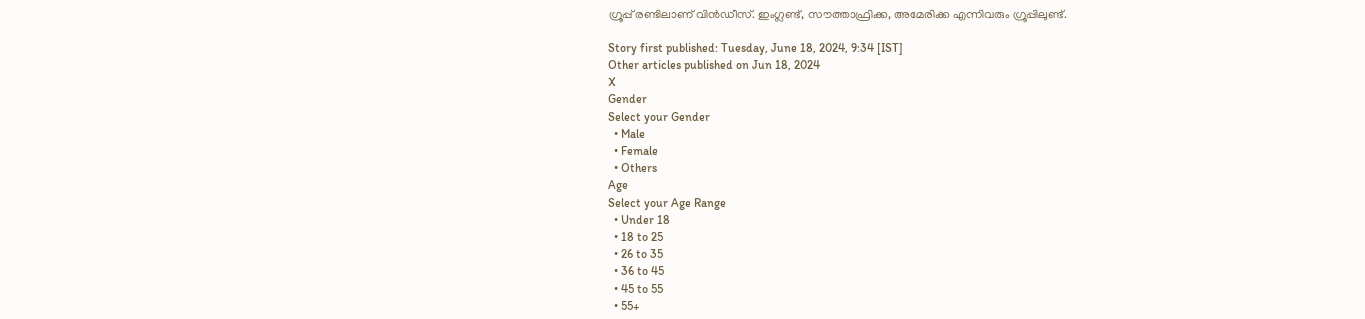ഗ്രൂപ്പ് രണ്ടിലാണ് വിന്‍ഡീസ്. ഇംഗ്ലണ്ട്, സൗത്താഫ്രിക്ക, അമേരിക്ക എന്നിവരും ഗ്രൂപ്പിലുണ്ട്.

Story first published: Tuesday, June 18, 2024, 9:34 [IST]
Other articles published on Jun 18, 2024
X
Gender
Select your Gender
  • Male
  • Female
  • Others
Age
Select your Age Range
  • Under 18
  • 18 to 25
  • 26 to 35
  • 36 to 45
  • 45 to 55
  • 55+